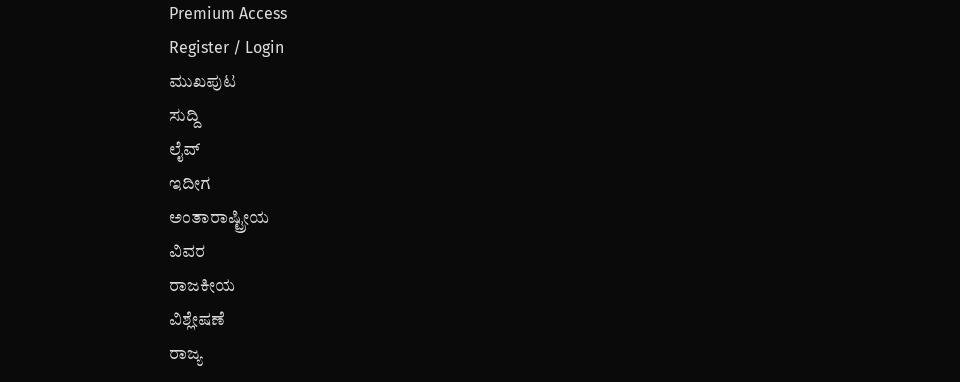Premium Access
Register / Login
ಮುಖಪುಟ
ಸುದ್ದಿ
ಲೈವ್
ಇದೀಗ
ಅಂತಾರಾಷ್ಟ್ರೀಯ
ವಿವರ
ರಾಜಕೀಯ
ವಿಶ್ಲೇಷಣೆ
ರಾಜ್ಯ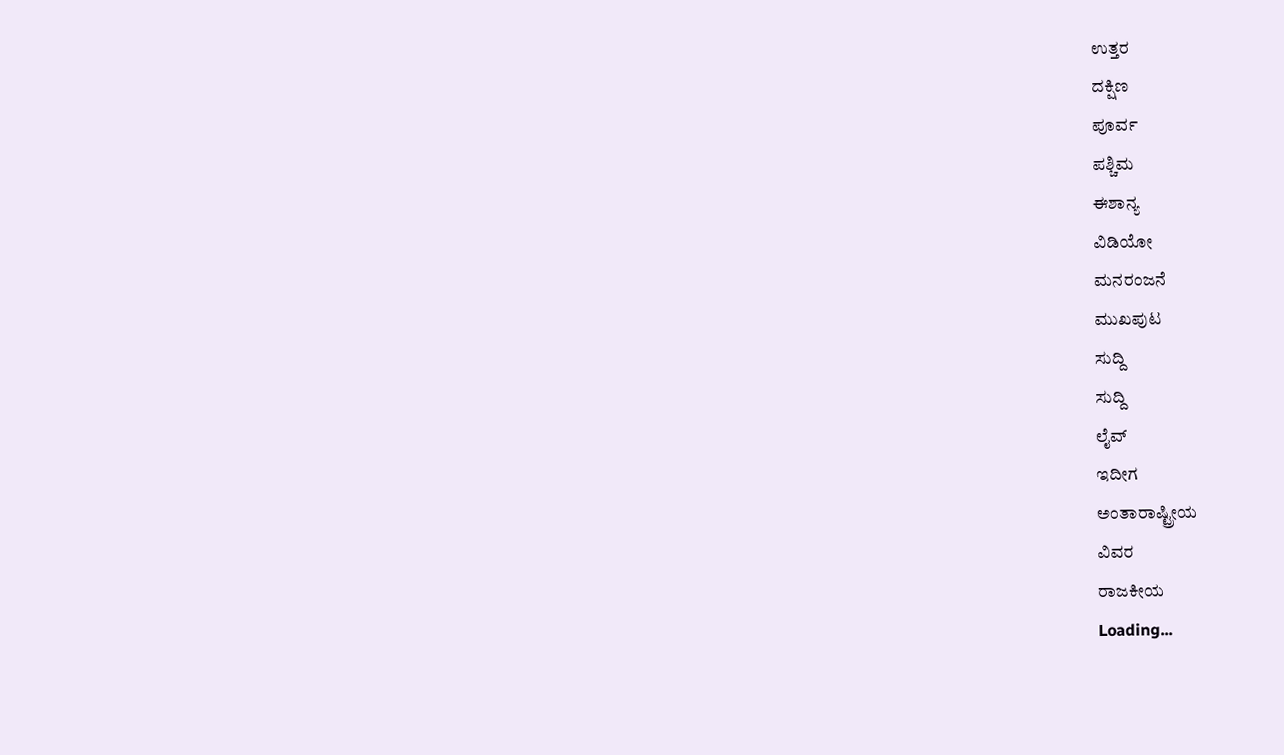ಉತ್ತರ
ದಕ್ಷಿಣ
ಪೂರ್ವ
ಪಶ್ಚಿಮ
ಈಶಾನ್ಯ
ವಿಡಿಯೋ
ಮನರಂಜನೆ
ಮುಖಪುಟ
ಸುದ್ದಿ
ಸುದ್ದಿ
ಲೈವ್
ಇದೀಗ
ಅಂತಾರಾಷ್ಟ್ರೀಯ
ವಿವರ
ರಾಜಕೀಯ
Loading...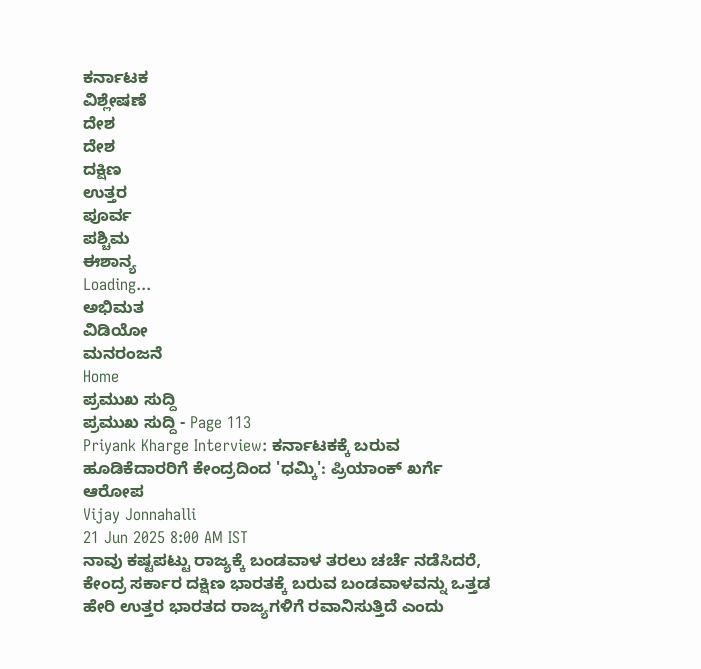ಕರ್ನಾಟಕ
ವಿಶ್ಲೇಷಣೆ
ದೇಶ
ದೇಶ
ದಕ್ಷಿಣ
ಉತ್ತರ
ಪೂರ್ವ
ಪಶ್ಚಿಮ
ಈಶಾನ್ಯ
Loading...
ಅಭಿಮತ
ವಿಡಿಯೋ
ಮನರಂಜನೆ
Home
ಪ್ರಮುಖ ಸುದ್ದಿ
ಪ್ರಮುಖ ಸುದ್ದಿ - Page 113
Priyank Kharge Interview: ಕರ್ನಾಟಕಕ್ಕೆ ಬರುವ ಹೂಡಿಕೆದಾರರಿಗೆ ಕೇಂದ್ರದಿಂದ 'ಧಮ್ಕಿ': ಪ್ರಿಯಾಂಕ್ ಖರ್ಗೆ ಆರೋಪ
Vijay Jonnahalli
21 Jun 2025 8:00 AM IST
ನಾವು ಕಷ್ಟಪಟ್ಟು ರಾಜ್ಯಕ್ಕೆ ಬಂಡವಾಳ ತರಲು ಚರ್ಚೆ ನಡೆಸಿದರೆ, ಕೇಂದ್ರ ಸರ್ಕಾರ ದಕ್ಷಿಣ ಭಾರತಕ್ಕೆ ಬರುವ ಬಂಡವಾಳವನ್ನು ಒತ್ತಡ ಹೇರಿ ಉತ್ತರ ಭಾರತದ ರಾಜ್ಯಗಳಿಗೆ ರವಾನಿಸುತ್ತಿದೆ ಎಂದು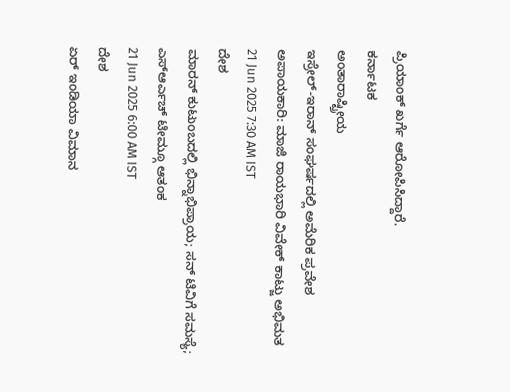ಪ್ರಿಯಾಂಕ್ ಖರ್ಗೆ ಆರೋಪಿಸಿದ್ದಾರೆ.
ಕರ್ನಾಟಕ
ಅಂತಾರಾಷ್ಟ್ರೀಯ
ಇಸ್ರೇಲ್-ಇರಾನ್ ಸಂಘರ್ಷದಲ್ಲಿ ಅಮೆರಿಕ ಪ್ರವೇಶ ಅಪಾಯಕಾರಿ: ಮಾಜಿ ರಾಯಭಾರಿ ವಿವೇಕ್ ಕಾಟ್ಜು ಅಭಿಮತ
21 Jun 2025 7:30 AM IST
ದೇಶ
ಮಾರನ್ ಕುಟುಂಬದಲ್ಲಿ ಭಿನ್ನಾಭಿಪ್ರಾಯ; ಸನ್ ಟಿವಿಗೆ ಸಮಸ್ಯೆ; ಎಸ್ಆರ್ಎಚ್ ಟೀಮ್ಗೂ ಆತಂಕ
21 Jun 2025 6:00 AM IST
ದೇಶ
ಏರ್ ಇಂಡಿಯಾ ವಿಮಾನ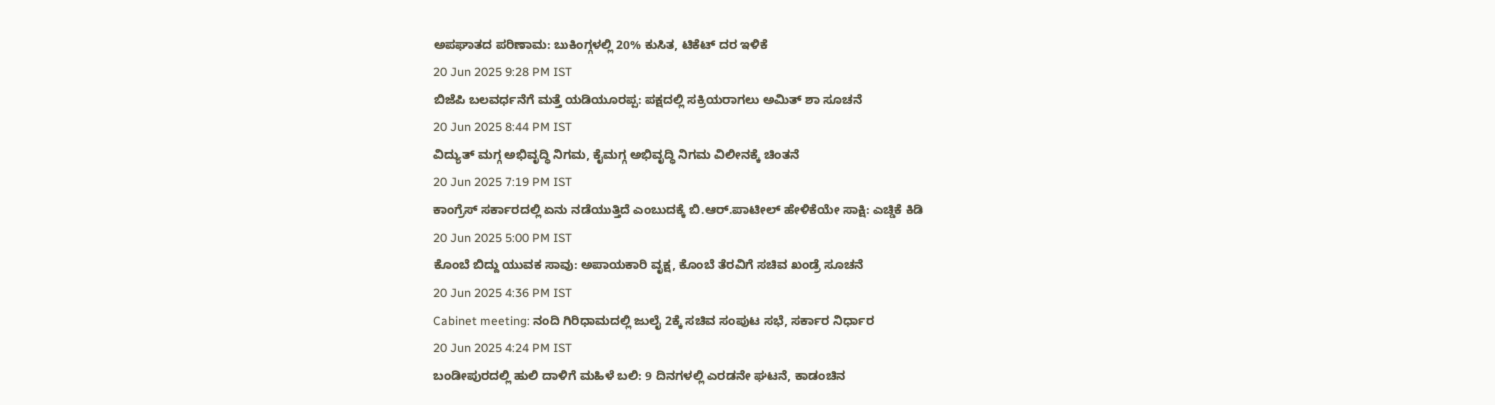ಅಪಘಾತದ ಪರಿಣಾಮ: ಬುಕಿಂಗ್ಗಳಲ್ಲಿ 20% ಕುಸಿತ, ಟಿಕೆಟ್ ದರ ಇಳಿಕೆ
20 Jun 2025 9:28 PM IST
ಬಿಜೆಪಿ ಬಲವರ್ಧನೆಗೆ ಮತ್ತೆ ಯಡಿಯೂರಪ್ಪ: ಪಕ್ಷದಲ್ಲಿ ಸಕ್ರಿಯರಾಗಲು ಅಮಿತ್ ಶಾ ಸೂಚನೆ
20 Jun 2025 8:44 PM IST
ವಿದ್ಯುತ್ ಮಗ್ಗ ಅಭಿವೃದ್ಧಿ ನಿಗಮ, ಕೈಮಗ್ಗ ಅಭಿವೃದ್ಧಿ ನಿಗಮ ವಿಲೀನಕ್ಕೆ ಚಿಂತನೆ
20 Jun 2025 7:19 PM IST
ಕಾಂಗ್ರೆಸ್ ಸರ್ಕಾರದಲ್ಲಿ ಏನು ನಡೆಯುತ್ತಿದೆ ಎಂಬುದಕ್ಕೆ ಬಿ.ಆರ್.ಪಾಟೀಲ್ ಹೇಳಿಕೆಯೇ ಸಾಕ್ಷಿ: ಎಚ್ಡಿಕೆ ಕಿಡಿ
20 Jun 2025 5:00 PM IST
ಕೊಂಬೆ ಬಿದ್ದು ಯುವಕ ಸಾವು: ಅಪಾಯಕಾರಿ ವೃಕ್ಷ, ಕೊಂಬೆ ತೆರವಿಗೆ ಸಚಿವ ಖಂಡ್ರೆ ಸೂಚನೆ
20 Jun 2025 4:36 PM IST
Cabinet meeting: ನಂದಿ ಗಿರಿಧಾಮದಲ್ಲಿ ಜುಲೈ 2ಕ್ಕೆ ಸಚಿವ ಸಂಪುಟ ಸಭೆ, ಸರ್ಕಾರ ನಿರ್ಧಾರ
20 Jun 2025 4:24 PM IST
ಬಂಡೀಪುರದಲ್ಲಿ ಹುಲಿ ದಾಳಿಗೆ ಮಹಿಳೆ ಬಲಿ: 9 ದಿನಗಳಲ್ಲಿ ಎರಡನೇ ಘಟನೆ, ಕಾಡಂಚಿನ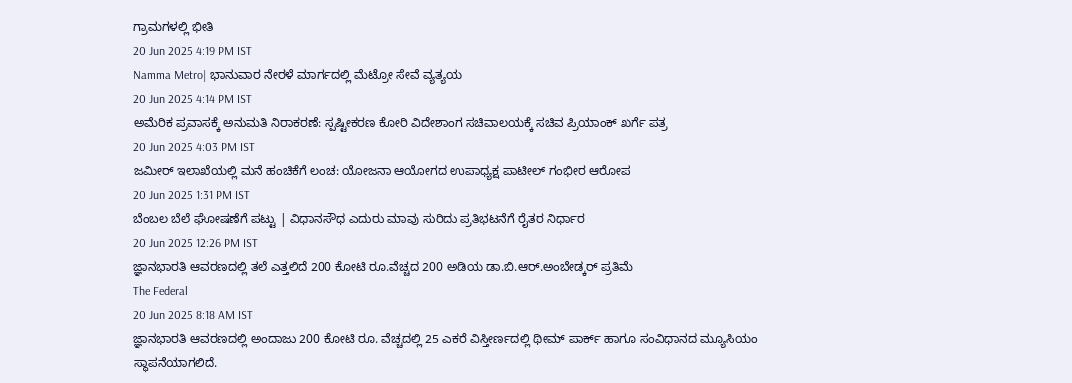ಗ್ರಾಮಗಳಲ್ಲಿ ಭೀತಿ
20 Jun 2025 4:19 PM IST
Namma Metro| ಭಾನುವಾರ ನೇರಳೆ ಮಾರ್ಗದಲ್ಲಿ ಮೆಟ್ರೋ ಸೇವೆ ವ್ಯತ್ಯಯ
20 Jun 2025 4:14 PM IST
ಅಮೆರಿಕ ಪ್ರವಾಸಕ್ಕೆ ಅನುಮತಿ ನಿರಾಕರಣೆ: ಸ್ಪಷ್ಟೀಕರಣ ಕೋರಿ ವಿದೇಶಾಂಗ ಸಚಿವಾಲಯಕ್ಕೆ ಸಚಿವ ಪ್ರಿಯಾಂಕ್ ಖರ್ಗೆ ಪತ್ರ
20 Jun 2025 4:03 PM IST
ಜಮೀರ್ ಇಲಾಖೆಯಲ್ಲಿ ಮನೆ ಹಂಚಿಕೆಗೆ ಲಂಚ: ಯೋಜನಾ ಆಯೋಗದ ಉಪಾಧ್ಯಕ್ಷ ಪಾಟೀಲ್ ಗಂಭೀರ ಆರೋಪ
20 Jun 2025 1:31 PM IST
ಬೆಂಬಲ ಬೆಲೆ ಘೋಷಣೆಗೆ ಪಟ್ಟು | ವಿಧಾನಸೌಧ ಎದುರು ಮಾವು ಸುರಿದು ಪ್ರತಿಭಟನೆಗೆ ರೈತರ ನಿರ್ಧಾರ
20 Jun 2025 12:26 PM IST
ಜ್ಞಾನಭಾರತಿ ಆವರಣದಲ್ಲಿ ತಲೆ ಎತ್ತಲಿದೆ 200 ಕೋಟಿ ರೂ.ವೆಚ್ಚದ 200 ಅಡಿಯ ಡಾ.ಬಿ.ಆರ್.ಅಂಬೇಡ್ಕರ್ ಪ್ರತಿಮೆ
The Federal
20 Jun 2025 8:18 AM IST
ಜ್ಞಾನಭಾರತಿ ಆವರಣದಲ್ಲಿ ಅಂದಾಜು 200 ಕೋಟಿ ರೂ. ವೆಚ್ಚದಲ್ಲಿ 25 ಎಕರೆ ವಿಸ್ತೀರ್ಣದಲ್ಲಿ ಥೀಮ್ ಪಾರ್ಕ್ ಹಾಗೂ ಸಂವಿಧಾನದ ಮ್ಯೂಸಿಯಂ ಸ್ಥಾಪನೆಯಾಗಲಿದೆ.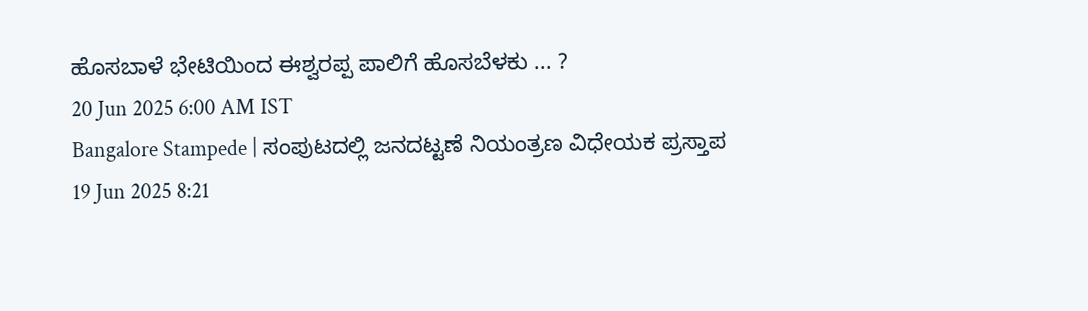ಹೊಸಬಾಳೆ ಭೇಟಿಯಿಂದ ಈಶ್ವರಪ್ಪ ಪಾಲಿಗೆ ಹೊಸಬೆಳಕು ... ?
20 Jun 2025 6:00 AM IST
Bangalore Stampede | ಸಂಪುಟದಲ್ಲಿ ಜನದಟ್ಟಣೆ ನಿಯಂತ್ರಣ ವಿಧೇಯಕ ಪ್ರಸ್ತಾಪ
19 Jun 2025 8:21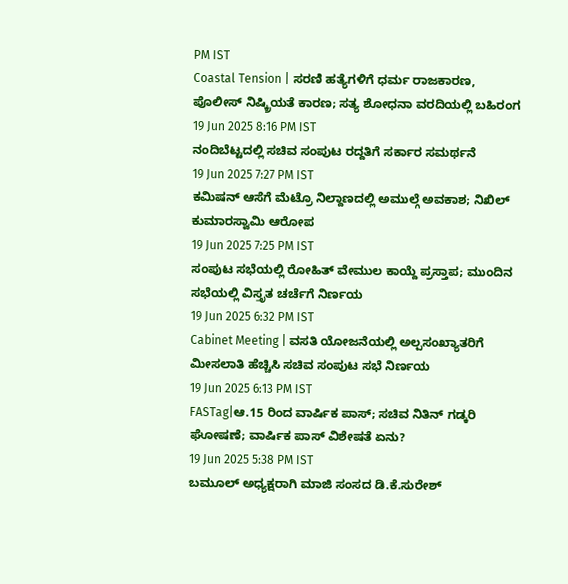PM IST
Coastal Tension | ಸರಣಿ ಹತ್ಯೆಗಳಿಗೆ ಧರ್ಮ ರಾಜಕಾರಣ, ಪೊಲೀಸ್ ನಿಷ್ಕ್ರಿಯತೆ ಕಾರಣ; ಸತ್ಯ ಶೋಧನಾ ವರದಿಯಲ್ಲಿ ಬಹಿರಂಗ
19 Jun 2025 8:16 PM IST
ನಂದಿಬೆಟ್ಟದಲ್ಲಿ ಸಚಿವ ಸಂಪುಟ ರದ್ದತಿಗೆ ಸರ್ಕಾರ ಸಮರ್ಥನೆ
19 Jun 2025 7:27 PM IST
ಕಮಿಷನ್ ಆಸೆಗೆ ಮೆಟ್ರೊ ನಿಲ್ದಾಣದಲ್ಲಿ ಅಮುಲ್ಗೆ ಅವಕಾಶ; ನಿಖಿಲ್ ಕುಮಾರಸ್ವಾಮಿ ಆರೋಪ
19 Jun 2025 7:25 PM IST
ಸಂಪುಟ ಸಭೆಯಲ್ಲಿ ರೋಹಿತ್ ವೇಮುಲ ಕಾಯ್ದೆ ಪ್ರಸ್ತಾಪ; ಮುಂದಿನ ಸಭೆಯಲ್ಲಿ ವಿಸ್ತೃತ ಚರ್ಚೆಗೆ ನಿರ್ಣಯ
19 Jun 2025 6:32 PM IST
Cabinet Meeting | ವಸತಿ ಯೋಜನೆಯಲ್ಲಿ ಅಲ್ಪಸಂಖ್ಯಾತರಿಗೆ ಮೀಸಲಾತಿ ಹೆಚ್ಚಿಸಿ ಸಚಿವ ಸಂಪುಟ ಸಭೆ ನಿರ್ಣಯ
19 Jun 2025 6:13 PM IST
FASTag|ಆ.15 ರಿಂದ ವಾರ್ಷಿಕ ಪಾಸ್; ಸಚಿವ ನಿತಿನ್ ಗಡ್ಕರಿ ಘೋಷಣೆ; ವಾರ್ಷಿಕ ಪಾಸ್ ವಿಶೇಷತೆ ಏನು?
19 Jun 2025 5:38 PM IST
ಬಮೂಲ್ ಅಧ್ಯಕ್ಷರಾಗಿ ಮಾಜಿ ಸಂಸದ ಡಿ.ಕೆ.ಸುರೇಶ್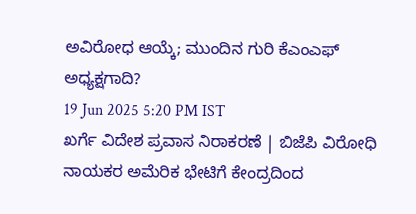ಅವಿರೋಧ ಆಯ್ಕೆ; ಮುಂದಿನ ಗುರಿ ಕೆಎಂಎಫ್ ಅಧ್ಯಕ್ಷಗಾದಿ?
19 Jun 2025 5:20 PM IST
ಖರ್ಗೆ ವಿದೇಶ ಪ್ರವಾಸ ನಿರಾಕರಣೆ | ಬಿಜೆಪಿ ವಿರೋಧಿ ನಾಯಕರ ಅಮೆರಿಕ ಭೇಟಿಗೆ ಕೇಂದ್ರದಿಂದ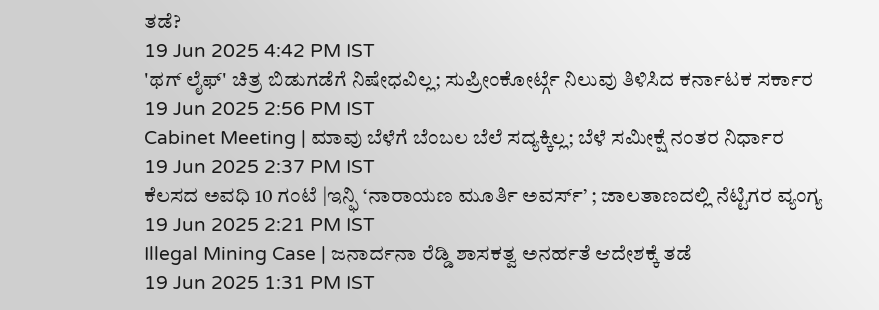ತಡೆ?
19 Jun 2025 4:42 PM IST
'ಥಗ್ ಲೈಫ್' ಚಿತ್ರ ಬಿಡುಗಡೆಗೆ ನಿಷೇಧವಿಲ್ಲ; ಸುಪ್ರೀಂಕೋರ್ಟ್ಗೆ ನಿಲುವು ತಿಳಿಸಿದ ಕರ್ನಾಟಕ ಸರ್ಕಾರ
19 Jun 2025 2:56 PM IST
Cabinet Meeting | ಮಾವು ಬೆಳೆಗೆ ಬೆಂಬಲ ಬೆಲೆ ಸದ್ಯಕ್ಕಿಲ್ಲ; ಬೆಳೆ ಸಮೀಕ್ಷೆ ನಂತರ ನಿರ್ಧಾರ
19 Jun 2025 2:37 PM IST
ಕೆಲಸದ ಅವಧಿ 10 ಗಂಟೆ |ಇನ್ಫಿ ‘ನಾರಾಯಣ ಮೂರ್ತಿ ಅವರ್ಸ್’ ; ಜಾಲತಾಣದಲ್ಲಿ ನೆಟ್ಟಿಗರ ವ್ಯಂಗ್ಯ
19 Jun 2025 2:21 PM IST
Illegal Mining Case | ಜನಾರ್ದನಾ ರೆಡ್ಡಿ ಶಾಸಕತ್ವ ಅನರ್ಹತೆ ಆದೇಶಕ್ಕೆ ತಡೆ
19 Jun 2025 1:31 PM IST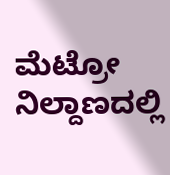ಮೆಟ್ರೋ ನಿಲ್ದಾಣದಲ್ಲಿ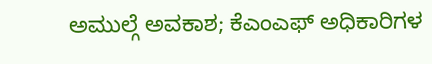ಅಮುಲ್ಗೆ ಅವಕಾಶ; ಕೆಎಂಎಫ್ ಅಧಿಕಾರಿಗಳ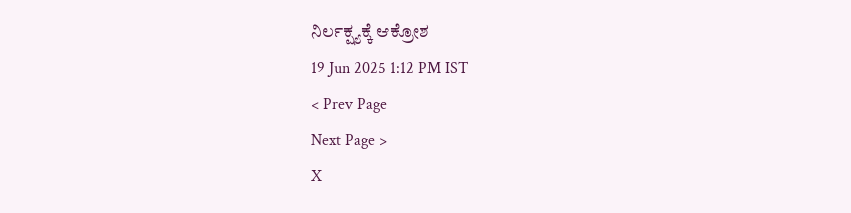ನಿರ್ಲಕ್ಷ್ಯಕ್ಕೆ ಆಕ್ರೋಶ
19 Jun 2025 1:12 PM IST
< Prev Page
Next Page >
X